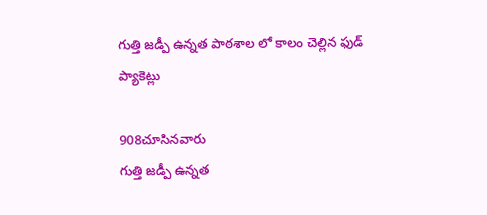గుత్తి జడ్పీ ఉన్నత పాఠశాల లో కాలం చెల్లిన ఫుడ్ ప్యాకెట్లు

908చూసినవారు
గుత్తి జడ్పీ ఉన్నత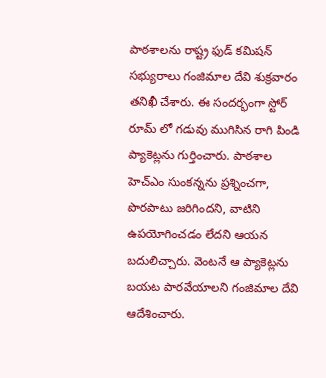పాఠశాలను రాష్ట్ర ఫుడ్ కమిషన్ సభ్యురాలు గంజిమాల దేవి శుక్రవారం తనిఖీ చేశారు. ఈ సందర్భంగా స్టోర్ రూమ్ లో గడువు ముగిసిన రాగి పిండి ప్యాకెట్లను గుర్తించారు. పాఠశాల హెచ్ఎం సుంకన్నను ప్రశ్నించగా, పొరపాటు జరిగిందని, వాటిని ఉపయోగించడం లేదని ఆయన బదులిచ్చారు. వెంటనే ఆ ప్యాకెట్లను బయట పారవేయాలని గంజిమాల దేవి ఆదేశించారు.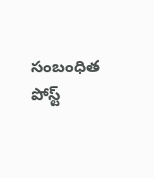సంబంధిత పోస్ట్